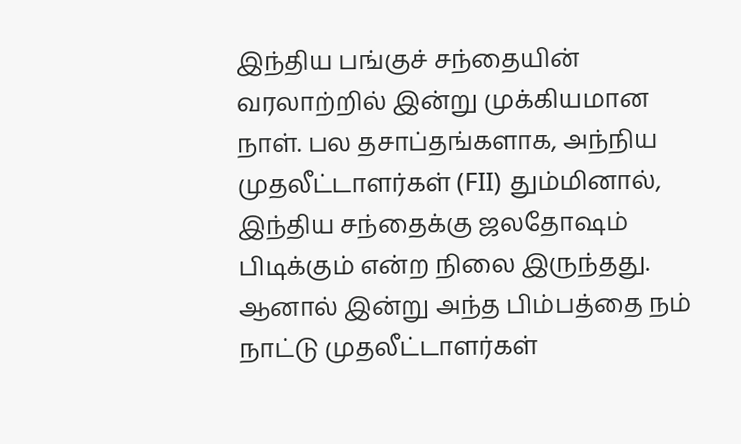இந்திய பங்குச் சந்தையின் வரலாற்றில் இன்று முக்கியமான நாள். பல தசாப்தங்களாக, அந்நிய முதலீட்டாளர்கள் (FII) தும்மினால், இந்திய சந்தைக்கு ஜலதோஷம் பிடிக்கும் என்ற நிலை இருந்தது. ஆனால் இன்று அந்த பிம்பத்தை நம் நாட்டு முதலீட்டாளர்கள்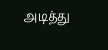அடித்து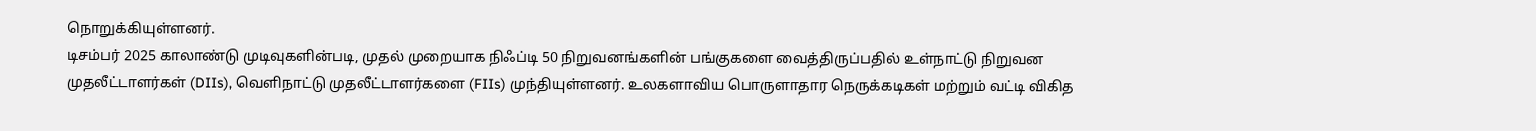நொறுக்கியுள்ளனர்.
டிசம்பர் 2025 காலாண்டு முடிவுகளின்படி, முதல் முறையாக நிஃப்டி 50 நிறுவனங்களின் பங்குகளை வைத்திருப்பதில் உள்நாட்டு நிறுவன முதலீட்டாளர்கள் (DIIs), வெளிநாட்டு முதலீட்டாளர்களை (FIIs) முந்தியுள்ளனர். உலகளாவிய பொருளாதார நெருக்கடிகள் மற்றும் வட்டி விகித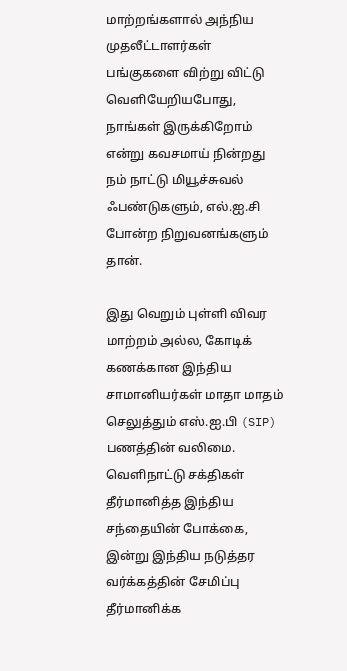மாற்றங்களால் அந்நிய முதலீட்டாளர்கள் பங்குகளை விற்று விட்டு வெளியேறியபோது, நாங்கள் இருக்கிறோம் என்று கவசமாய் நின்றது நம் நாட்டு மியூச்சுவல் ஃபண்டுகளும், எல்.ஐ.சி போன்ற நிறுவனங்களும் தான்.

இது வெறும் புள்ளி விவர மாற்றம் அல்ல, கோடிக் கணக்கான இந்திய சாமானியர்கள் மாதா மாதம் செலுத்தும் எஸ்.ஐ.பி (SIP) பணத்தின் வலிமை. வெளிநாட்டு சக்திகள் தீர்மானித்த இந்திய சந்தையின் போக்கை, இன்று இந்திய நடுத்தர வர்க்கத்தின் சேமிப்பு தீர்மானிக்க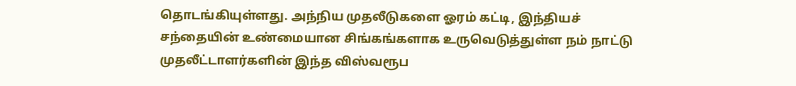தொடங்கியுள்ளது. அந்நிய முதலீடுகளை ஓரம் கட்டி, இந்தியச் சந்தையின் உண்மையான சிங்கங்களாக உருவெடுத்துள்ள நம் நாட்டு முதலீட்டாளர்களின் இந்த விஸ்வரூப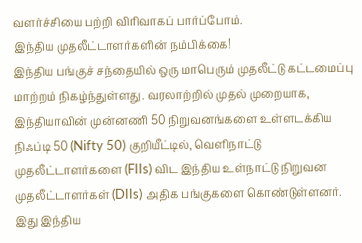வளர்ச்சியை பற்றி விரிவாகப் பார்ப்போம்.
இந்திய முதலீட்டாளர்களின் நம்பிக்கை!
இந்திய பங்குச் சந்தையில் ஒரு மாபெரும் முதலீட்டு கட்டமைப்பு மாற்றம் நிகழ்ந்துள்ளது. வரலாற்றில் முதல் முறையாக, இந்தியாவின் முன்னணி 50 நிறுவனங்களை உள்ளடக்கிய நிஃப்டி 50 (Nifty 50) குறியீட்டில், வெளிநாட்டு முதலீட்டாளர்களை (FIIs) விட இந்திய உள்நாட்டு நிறுவன முதலீட்டாளர்கள் (DIIs) அதிக பங்குகளை கொண்டுள்ளனர். இது இந்திய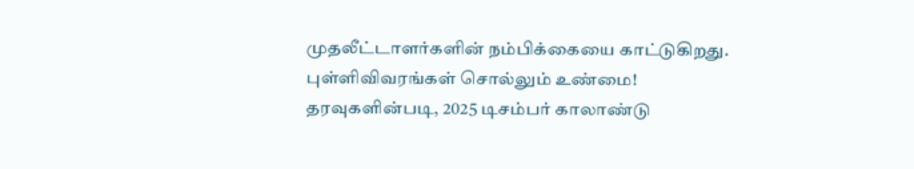முதலீட்டாளர்களின் நம்பிக்கையை காட்டுகிறது.
புள்ளிவிவரங்கள் சொல்லும் உண்மை!
தரவுகளின்படி, 2025 டிசம்பர் காலாண்டு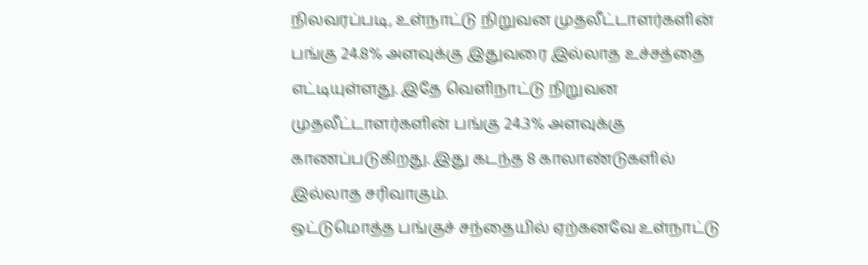நிலவரப்படி, உள்நாட்டு நிறுவன முதலீட்டாளர்களின் பங்கு 24.8% அளவுக்கு இதுவரை இல்லாத உச்சத்தை எட்டியுள்ளது. இதே வெளிநாட்டு நிறுவன முதலீட்டாளர்களின் பங்கு 24.3% அளவுக்கு காணப்படுகிறது. இது கடந்த 8 காலாண்டுகளில் இல்லாத சரிவாகும்.
ஒட்டுமொத்த பங்குச் சந்தையில் ஏற்கனவே உள்நாட்டு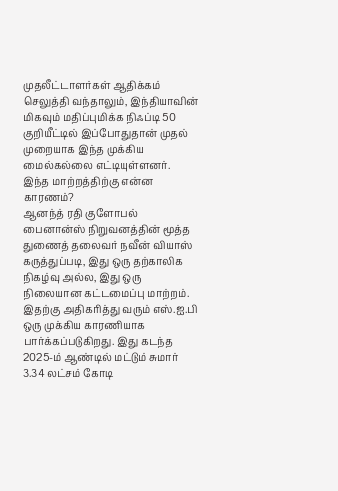முதலீட்டாளர்கள் ஆதிக்கம் செலுத்தி வந்தாலும், இந்தியாவின் மிகவும் மதிப்புமிக்க நிஃப்டி 50 குறியீட்டில் இப்போதுதான் முதல் முறையாக இந்த முக்கிய மைல்கல்லை எட்டியுள்ளனர்.
இந்த மாற்றத்திற்கு என்ன காரணம்?
ஆனந்த் ரதி குளோபல் பைனான்ஸ் நிறுவனத்தின் மூத்த துணைத் தலைவர் நவீன் வியாஸ் கருத்துப்படி, இது ஒரு தற்காலிக நிகழ்வு அல்ல, இது ஒரு நிலையான கட்டமைப்பு மாற்றம். இதற்கு அதிகரித்து வரும் எஸ்.ஐ.பி ஒரு முக்கிய காரணியாக பார்க்கப்படுகிறது. இது கடந்த 2025-ம் ஆண்டில் மட்டும் சுமார் 3.34 லட்சம் கோடி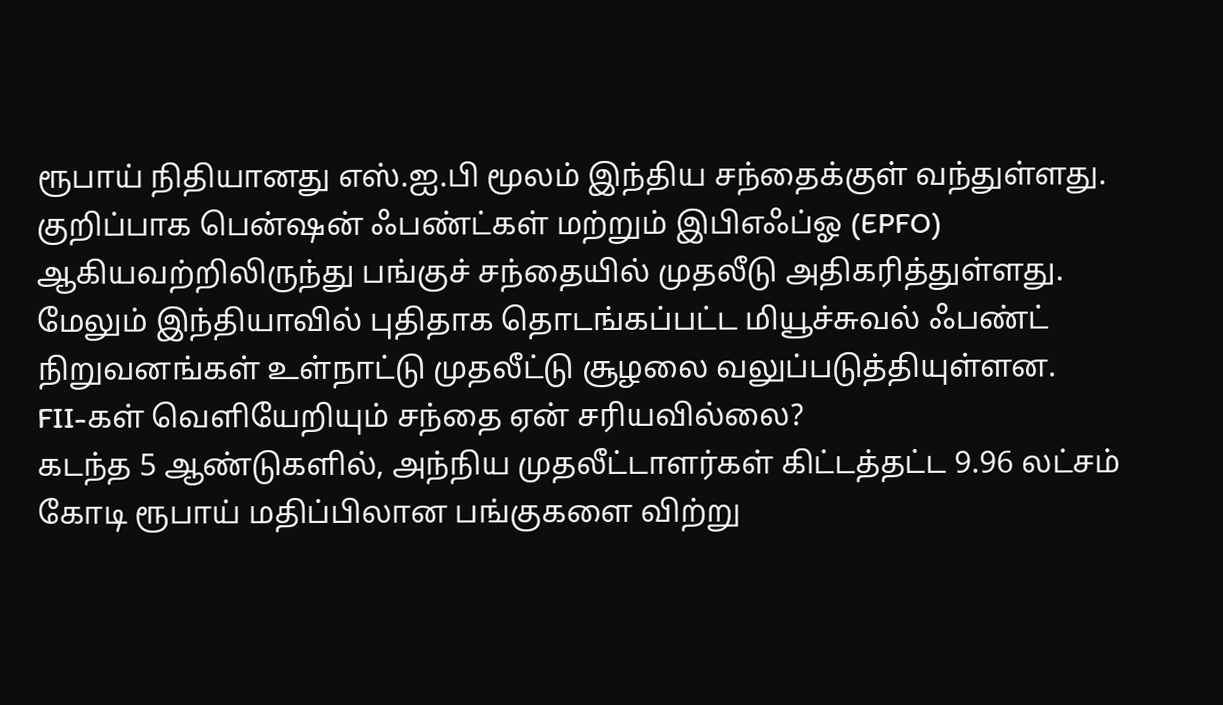ரூபாய் நிதியானது எஸ்.ஐ.பி மூலம் இந்திய சந்தைக்குள் வந்துள்ளது. குறிப்பாக பென்ஷன் ஃபண்ட்கள் மற்றும் இபிஎஃப்ஓ (EPFO) ஆகியவற்றிலிருந்து பங்குச் சந்தையில் முதலீடு அதிகரித்துள்ளது.
மேலும் இந்தியாவில் புதிதாக தொடங்கப்பட்ட மியூச்சுவல் ஃபண்ட் நிறுவனங்கள் உள்நாட்டு முதலீட்டு சூழலை வலுப்படுத்தியுள்ளன.
FII-கள் வெளியேறியும் சந்தை ஏன் சரியவில்லை?
கடந்த 5 ஆண்டுகளில், அந்நிய முதலீட்டாளர்கள் கிட்டத்தட்ட 9.96 லட்சம் கோடி ரூபாய் மதிப்பிலான பங்குகளை விற்று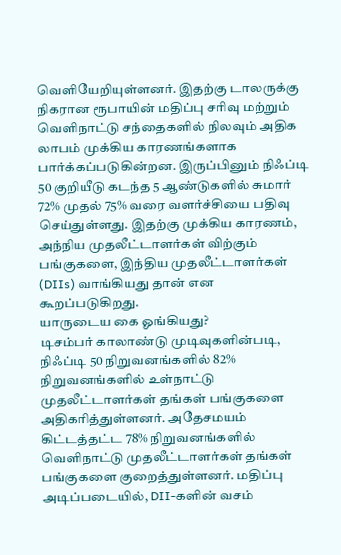வெளியேறியுள்ளனர். இதற்கு டாலருக்கு நிகரான ரூபாயின் மதிப்பு சரிவு மற்றும் வெளிநாட்டு சந்தைகளில் நிலவும் அதிக லாபம் முக்கிய காரணங்களாக பார்க்கப்படுகின்றன. இருப்பினும் நிஃப்டி 50 குறியீடு கடந்த 5 ஆண்டுகளில் சுமார் 72% முதல் 75% வரை வளர்ச்சியை பதிவு செய்துள்ளது. இதற்கு முக்கிய காரணம், அந்நிய முதலீட்டாளர்கள் விற்கும் பங்குகளை, இந்திய முதலீட்டாளர்கள் (DIIs) வாங்கியது தான் என கூறப்படுகிறது.
யாருடைய கை ஓங்கியது?
டிசம்பர் காலாண்டு முடிவுகளின்படி, நிஃப்டி 50 நிறுவனங்களில் 82% நிறுவனங்களில் உள்நாட்டு முதலீட்டாளர்கள் தங்கள் பங்குகளை அதிகரித்துள்ளனர். அதேசமயம் கிட்டத்தட்ட 78% நிறுவனங்களில் வெளிநாட்டு முதலீட்டாளர்கள் தங்கள் பங்குகளை குறைத்துள்ளனர். மதிப்பு அடிப்படையில், DII-களின் வசம்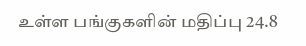உள்ள பங்குகளின் மதிப்பு 24.8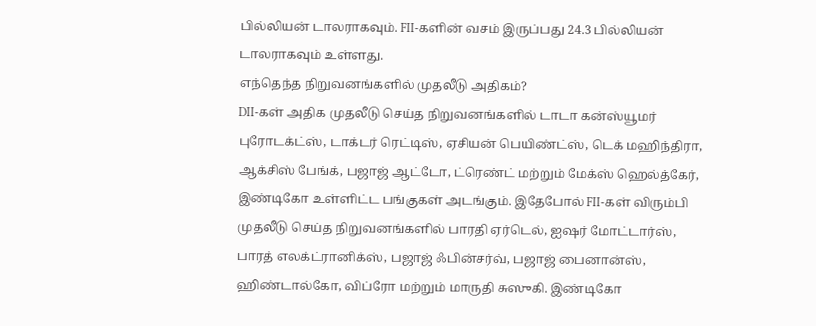பில்லியன் டாலராகவும். FII-களின் வசம் இருப்பது 24.3 பில்லியன் டாலராகவும் உள்ளது.
எந்தெந்த நிறுவனங்களில் முதலீடு அதிகம்?
DII-கள் அதிக முதலீடு செய்த நிறுவனங்களில் டாடா கன்ஸ்யூமர் புரோடக்ட்ஸ், டாக்டர் ரெட்டிஸ், ஏசியன் பெயிண்ட்ஸ், டெக் மஹிந்திரா, ஆக்சிஸ் பேங்க், பஜாஜ் ஆட்டோ, ட்ரெண்ட் மற்றும் மேக்ஸ் ஹெல்த்கேர், இண்டிகோ உள்ளிட்ட பங்குகள் அடங்கும். இதேபோல் FII-கள் விரும்பி முதலீடு செய்த நிறுவனங்களில் பாரதி ஏர்டெல், ஐஷர் மோட்டார்ஸ், பாரத் எலக்ட்ரானிக்ஸ், பஜாஜ் ஃபின்சர்வ், பஜாஜ் பைனான்ஸ், ஹிண்டால்கோ, விப்ரோ மற்றும் மாருதி சுஸுகி. இண்டிகோ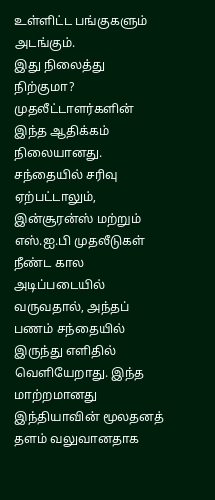உள்ளிட்ட பங்குகளும் அடங்கும்.
இது நிலைத்து நிற்குமா?
முதலீட்டாளர்களின் இந்த ஆதிக்கம் நிலையானது. சந்தையில் சரிவு ஏற்பட்டாலும், இன்சூரன்ஸ் மற்றும் எஸ்.ஐ.பி முதலீடுகள் நீண்ட கால அடிப்படையில் வருவதால், அந்தப் பணம் சந்தையில் இருந்து எளிதில் வெளியேறாது. இந்த மாற்றமானது இந்தியாவின் மூலதனத் தளம் வலுவானதாக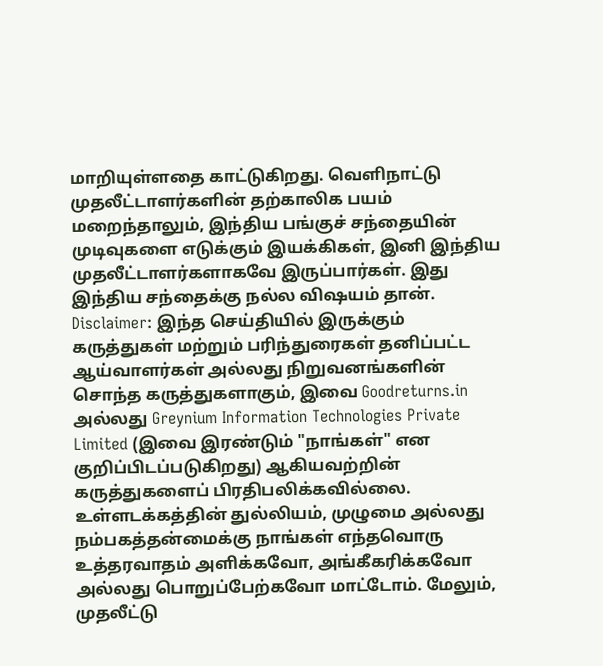மாறியுள்ளதை காட்டுகிறது. வெளிநாட்டு முதலீட்டாளர்களின் தற்காலிக பயம் மறைந்தாலும், இந்திய பங்குச் சந்தையின் முடிவுகளை எடுக்கும் இயக்கிகள், இனி இந்திய முதலீட்டாளர்களாகவே இருப்பார்கள். இது இந்திய சந்தைக்கு நல்ல விஷயம் தான்.
Disclaimer: இந்த செய்தியில் இருக்கும் கருத்துகள் மற்றும் பரிந்துரைகள் தனிப்பட்ட ஆய்வாளர்கள் அல்லது நிறுவனங்களின் சொந்த கருத்துகளாகும், இவை Goodreturns.in அல்லது Greynium Information Technologies Private Limited (இவை இரண்டும் "நாங்கள்" என குறிப்பிடப்படுகிறது) ஆகியவற்றின் கருத்துகளைப் பிரதிபலிக்கவில்லை. உள்ளடக்கத்தின் துல்லியம், முழுமை அல்லது நம்பகத்தன்மைக்கு நாங்கள் எந்தவொரு உத்தரவாதம் அளிக்கவோ, அங்கீகரிக்கவோ அல்லது பொறுப்பேற்கவோ மாட்டோம். மேலும், முதலீட்டு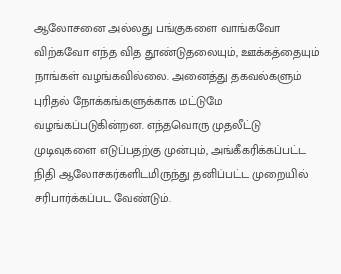ஆலோசனை அல்லது பங்குகளை வாங்கவோ விற்கவோ எந்த வித தூண்டுதலையும், ஊக்கத்தையும் நாங்கள் வழங்கவில்லை. அனைத்து தகவல்களும் புரிதல் நோக்கங்களுக்காக மட்டுமே வழங்கப்படுகின்றன. எந்தவொரு முதலீட்டு முடிவுகளை எடுப்பதற்கு முன்பும், அங்கீகரிக்கப்பட்ட நிதி ஆலோசகர்களிடமிருந்து தனிப்பட்ட முறையில் சரிபார்க்கப்பட வேண்டும்.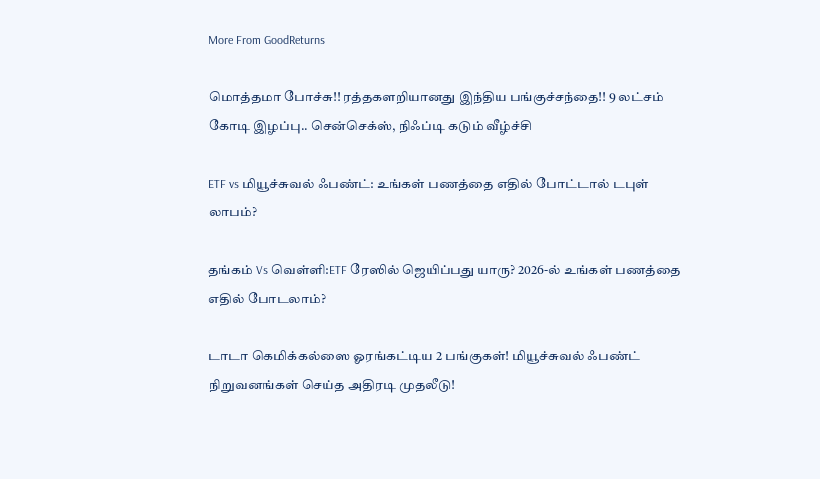More From GoodReturns

மொத்தமா போச்சு!! ரத்தகளறியானது இந்திய பங்குச்சந்தை!! 9 லட்சம் கோடி இழப்பு.. சென்செக்ஸ், நிஃப்டி கடும் வீழ்ச்சி

ETF vs மியூச்சுவல் ஃபண்ட்: உங்கள் பணத்தை எதில் போட்டால் டபுள் லாபம்?

தங்கம் Vs வெள்ளி:ETF ரேஸில் ஜெயிப்பது யாரு? 2026-ல் உங்கள் பணத்தை எதில் போடலாம்?

டாடா கெமிக்கல்ஸை ஓரங்கட்டிய 2 பங்குகள்! மியூச்சுவல் ஃபண்ட் நிறுவனங்கள் செய்த அதிரடி முதலீடு!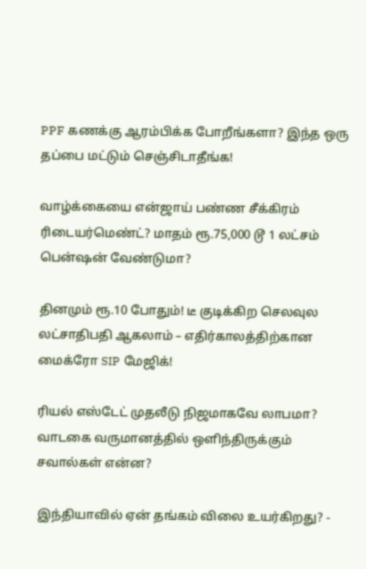PPF கணக்கு ஆரம்பிக்க போறீங்களா? இந்த ஒரு தப்பை மட்டும் செஞ்சிடாதீங்க!

வாழ்க்கையை என்ஜாய் பண்ண சீக்கிரம் ரிடையர்மெண்ட்? மாதம் ரூ.75,000 டூ 1 லட்சம் பென்ஷன் வேண்டுமா?

தினமும் ரூ.10 போதும்! டீ குடிக்கிற செலவுல லட்சாதிபதி ஆகலாம் – எதிர்காலத்திற்கான மைக்ரோ SIP மேஜிக்!

ரியல் எஸ்டேட் முதலீடு நிஜமாகவே லாபமா? வாடகை வருமானத்தில் ஒளிந்திருக்கும் சவால்கள் என்ன?

இந்தியாவில் ஏன் தங்கம் விலை உயர்கிறது? -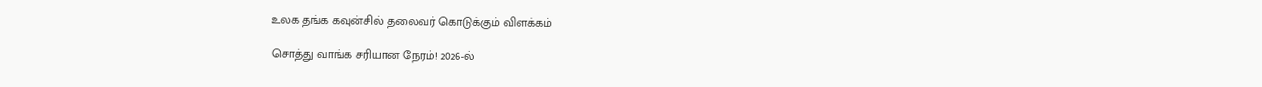உலக தங்க கவுன்சில் தலைவர் கொடுக்கும் விளக்கம்

சொத்து வாங்க சரியான நேரம்! 2026-ல்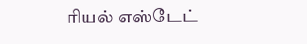ரியல் எஸ்டேட்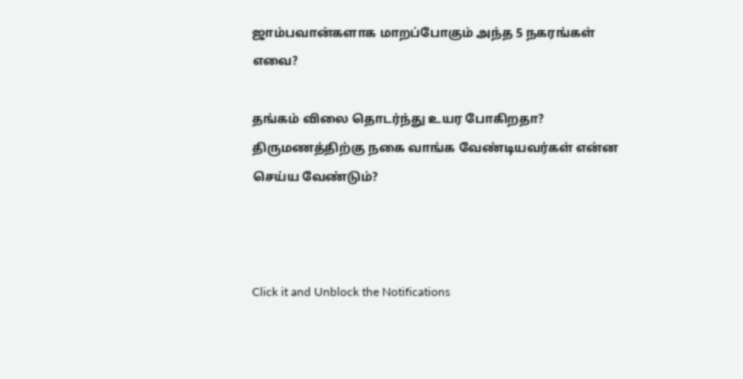ஜாம்பவான்களாக மாறப்போகும் அந்த 5 நகரங்கள் எவை?

தங்கம் விலை தொடர்ந்து உயர போகிறதா? திருமணத்திற்கு நகை வாங்க வேண்டியவர்கள் என்ன செய்ய வேண்டும்?



Click it and Unblock the Notifications